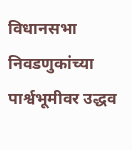विधानसभा निवडणुकांच्या पार्श्वभूमीवर उद्धव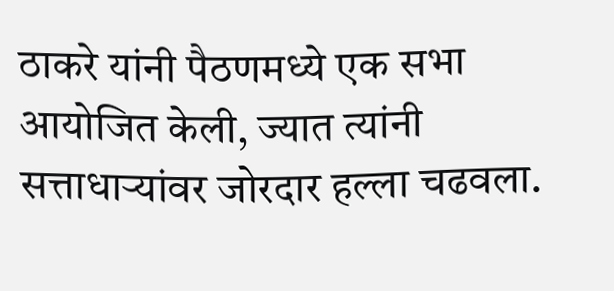ठाकरे यांनी पैठणमध्ये एक सभा आयोजित केली, ज्यात त्यांनी सत्ताधाऱ्यांवर जोरदार हल्ला चढवला.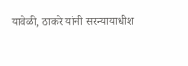यावेळी, ठाकरे यांनी सरन्यायाधीश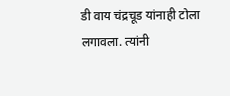डी वाय चंद्रचूड यांनाही टोला लगावला. त्यांनी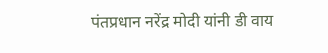पंतप्रधान नरेंद्र मोदी यांनी डी वाय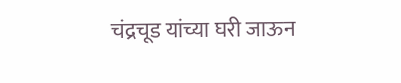चंद्रचूड यांच्या घरी जाऊन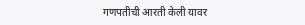गणपतीची आरती केली यावर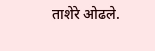ताशेरे ओढले.